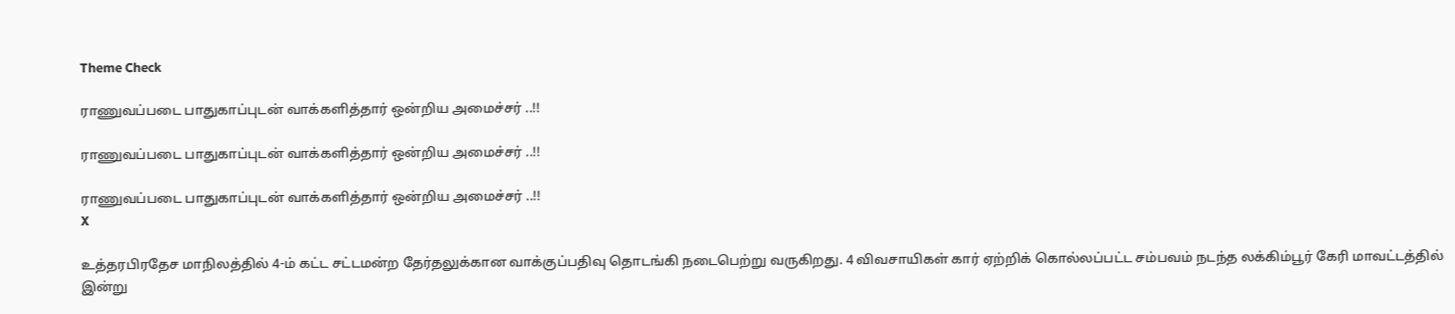Theme Check

ராணுவப்படை பாதுகாப்புடன் வாக்களித்தார் ஒன்றிய அமைச்சர் ..!!

ராணுவப்படை பாதுகாப்புடன் வாக்களித்தார் ஒன்றிய அமைச்சர் ..!!

ராணுவப்படை பாதுகாப்புடன் வாக்களித்தார் ஒன்றிய அமைச்சர் ..!!
X

உத்தரபிரதேச மாநிலத்தில் 4-ம் கட்ட சட்டமன்ற தேர்தலுக்கான வாக்குப்பதிவு தொடங்கி நடைபெற்று வருகிறது. 4 விவசாயிகள் கார் ஏற்றிக் கொல்லப்பட்ட சம்பவம் நடந்த லக்கிம்பூர் கேரி மாவட்டத்தில் இன்று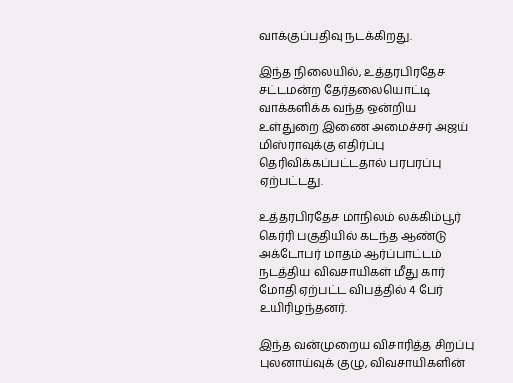வாக்குப்பதிவு நடக்கிறது.

இந்த நிலையில், உத்தரபிரதேச சட்டமன்ற தேர்தலையொட்டி வாக்களிக்க வந்த ஒன்றிய உள்துறை இணை அமைச்சர் அஜய் மிஸ்ராவுக்கு எதிர்ப்பு தெரிவிக்கப்பட்டதால் பரபரப்பு ஏற்பட்டது.

உத்தரபிரதேச மாநிலம் லக்கிம்பூர் கெர்ரி பகுதியில் கடந்த ஆண்டு அக்டோபர் மாதம் ஆர்ப்பாட்டம் நடத்திய விவசாயிகள் மீது கார் மோதி ஏற்பட்ட விபத்தில் 4 பேர் உயிரிழந்தனர்.

இந்த வன்முறைய விசாரித்த சிறப்பு புலனாய்வுக் குழு, விவசாயிகளின்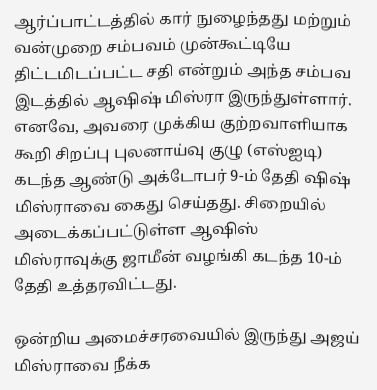ஆர்ப்பாட்டத்தில் கார் நுழைந்தது மற்றும் வன்முறை சம்பவம் முன்கூட்டியே திட்டமிடப்பட்ட சதி என்றும் அந்த சம்பவ இடத்தில் ஆஷிஷ் மிஸ்ரா இருந்துள்ளார். எனவே, அவரை முக்கிய குற்றவாளியாக கூறி சிறப்பு புலனாய்வு குழு (எஸ்ஐடி) கடந்த ஆண்டு அக்டோபர் 9-ம் தேதி ஷிஷ் மிஸ்ராவை கைது செய்தது. சிறையில் அடைக்கப்பட்டுள்ள ஆஷிஸ் மிஸ்ராவுக்கு ஜாமீன் வழங்கி கடந்த 10-ம் தேதி உத்தரவிட்டது.

ஒன்றிய அமைச்சரவையில் இருந்து அஜய் மிஸ்ராவை நீக்க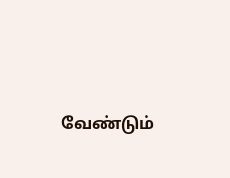வேண்டும்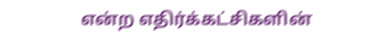என்ற எதிர்க்கட்சிகளின்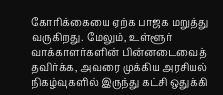கோரிக்கையை ஏற்க பாஜக மறுத்து வருகிறது. மேலும், உள்ளூர் வாக்காளர்களின் பின்னடைவைத் தவிர்க்க, அவரை முக்கிய அரசியல் நிகழ்வுகளில் இருந்து கட்சி ஒதுக்கி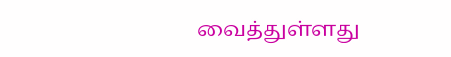வைத்துள்ளது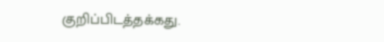குறிப்பிடத்தக்கது.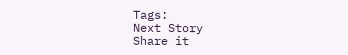Tags:
Next Story
Share it